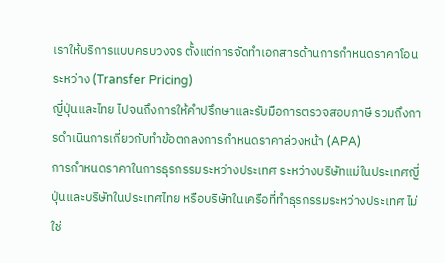เราให้บริการแบบครบวงจร ตั้งแต่การจัดทำเอกสารด้านการกำหนดราคาโอนระหว่าง (Transfer Pricing)
ญี่ปุ่นและไทย ไปจนถึงการให้คำปรึกษาและรับมือการตรวจสอบภาษี รวมถึงการดำเนินการเกี่ยวกับทำข้อตกลงการกำหนดราคาล่วงหน้า (APA)
การกำหนดราคาในการธุรกรรมระหว่างประเทศ ระหว่างบริษัทแม่ในประเทศญี่ปุ่นและบริษัทในประเทศไทย หรือบริษัทในเครือที่ทำธุรกรรมระหว่างประเทศ ไม่ใช่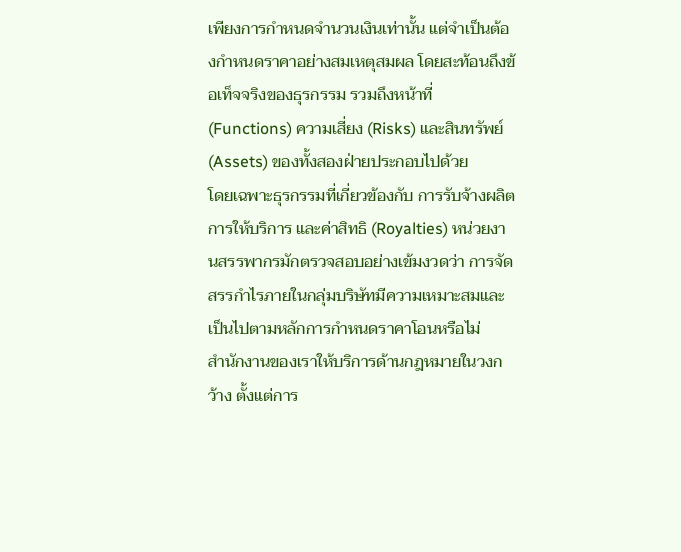เพียงการกำหนดจำนวนเงินเท่านั้น แต่จำเป็นต้องกำหนดราคาอย่างสมเหตุสมผล โดยสะท้อนถึงข้อเท็จจริงของธุรกรรม รวมถึงหน้าที่ (Functions) ความเสี่ยง (Risks) และสินทรัพย์ (Assets) ของทั้งสองฝ่ายประกอบไปด้วย
โดยเฉพาะธุรกรรมที่เกี่ยวข้องกับ การรับจ้างผลิต การให้บริการ และค่าสิทธิ (Royalties) หน่วยงานสรรพากรมักตรวจสอบอย่างเข้มงวดว่า การจัดสรรกำไรภายในกลุ่มบริษัทมีความเหมาะสมและเป็นไปตามหลักการกำหนดราคาโอนหรือไม่
สำนักงานของเราให้บริการด้านกฎหมายในวงกว้าง ตั้งแต่การ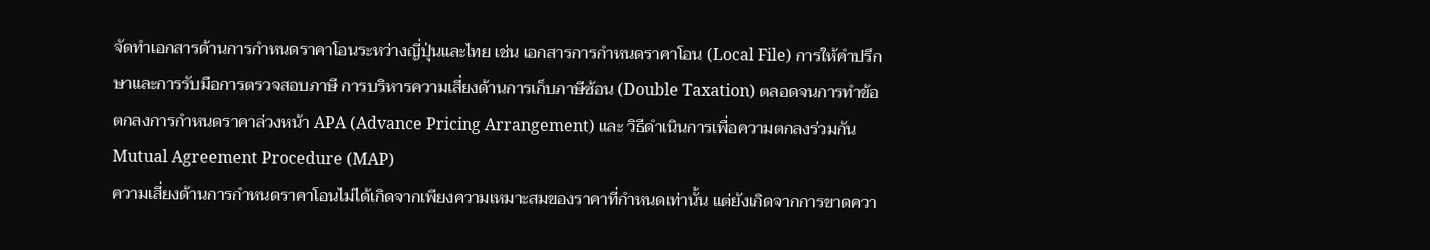จัดทำเอกสารด้านการกำหนดราคาโอนระหว่างญี่ปุ่นและไทย เช่น เอกสารการกำหนดราคาโอน (Local File) การให้คำปรึกษาและการรับมือการตรวจสอบภาษี การบริหารความเสี่ยงด้านการเก็บภาษีซ้อน (Double Taxation) ตลอดจนการทำข้อตกลงการกำหนดราคาล่วงหน้า APA (Advance Pricing Arrangement) และ วิธีดำเนินการเพื่อความตกลงร่วมกัน Mutual Agreement Procedure (MAP)
ความเสี่ยงด้านการกำหนดราคาโอนไม่ได้เกิดจากเพียงความเหมาะสมของราคาที่กำหนดเท่านั้น แต่ยังเกิดจากการขาดควา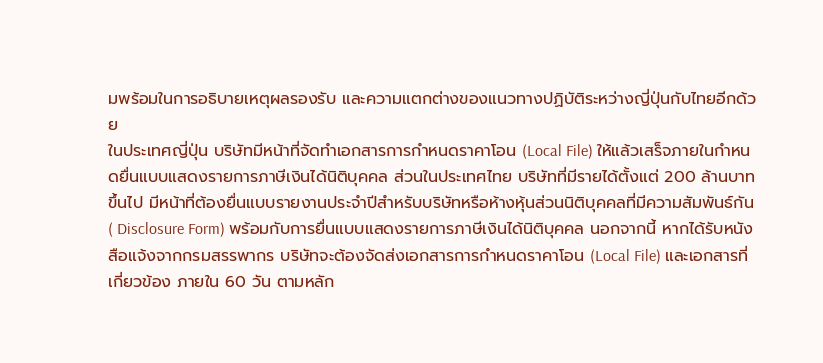มพร้อมในการอธิบายเหตุผลรองรับ และความแตกต่างของแนวทางปฏิบัติระหว่างญี่ปุ่นกับไทยอีกด้วย
ในประเทศญี่ปุ่น บริษัทมีหน้าที่จัดทำเอกสารการกำหนดราคาโอน (Local File) ให้แล้วเสร็จภายในกำหนดยื่นแบบแสดงรายการภาษีเงินได้นิติบุคคล ส่วนในประเทศไทย บริษัทที่มีรายได้ตั้งแต่ 200 ล้านบาทขึ้นไป มีหน้าที่ต้องยื่นแบบรายงานประจำปีสำหรับบริษัทหรือห้างหุ้นส่วนนิติบุคคลที่มีความสัมพันธ์กัน ( Disclosure Form) พร้อมกับการยื่นแบบแสดงรายการภาษีเงินได้นิติบุคคล นอกจากนี้ หากได้รับหนังสือแจ้งจากกรมสรรพากร บริษัทจะต้องจัดส่งเอกสารการกำหนดราคาโอน (Local File) และเอกสารที่เกี่ยวข้อง ภายใน 60 วัน ตามหลัก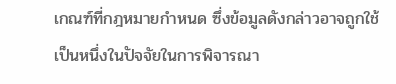เกณฑ์ที่กฎหมายกำหนด ซึ่งข้อมูลดังกล่าวอาจถูกใช้เป็นหนึ่งในปัจจัยในการพิจารณา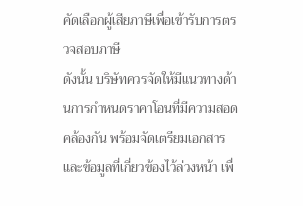คัดเลือกผู้เสียภาษีเพื่อเข้ารับการตรวจสอบภาษี
ดังนั้น บริษัทควรจัดให้มีแนวทางด้านการกำหนดราคาโอนที่มีความสอดคล้องกัน พร้อมจัดเตรียมเอกสารและข้อมูลที่เกี่ยวข้องไว้ล่วงหน้า เพื่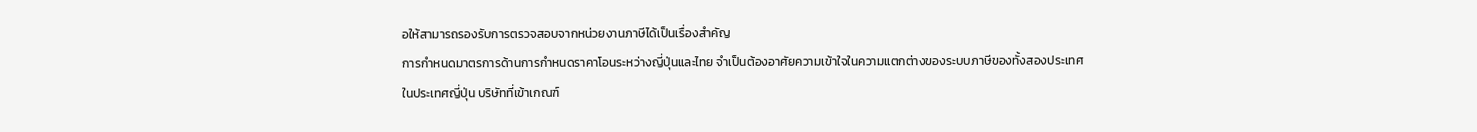อให้สามารถรองรับการตรวจสอบจากหน่วยงานภาษีได้เป็นเรื่องสำคัญ
การกำหนดมาตรการด้านการกำหนดราคาโอนระหว่างญี่ปุ่นและไทย จำเป็นต้องอาศัยความเข้าใจในความแตกต่างของระบบภาษีของทั้งสองประเทศ
ในประเทศญี่ปุ่น บริษัทที่เข้าเกณฑ์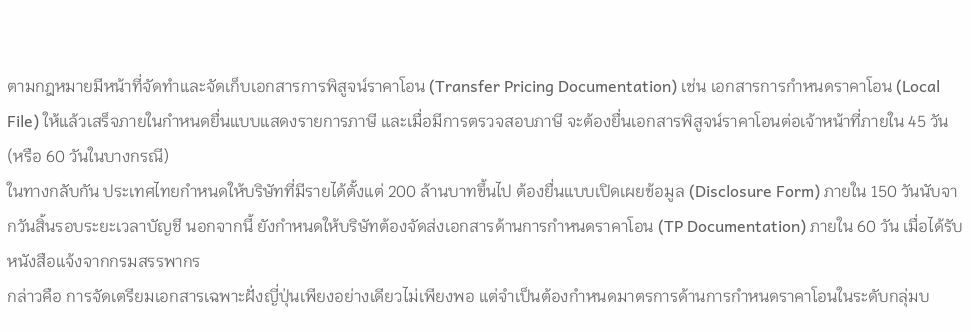ตามกฎหมายมีหน้าที่จัดทำและจัดเก็บเอกสารการพิสูจน์ราคาโอน (Transfer Pricing Documentation) เช่น เอกสารการกำหนดราคาโอน (Local File) ให้แล้วเสร็จภายในกำหนดยื่นแบบแสดงรายการภาษี และเมื่อมีการตรวจสอบภาษี จะต้องยื่นเอกสารพิสูจน์ราคาโอนต่อเจ้าหน้าที่ภายใน 45 วัน (หรือ 60 วันในบางกรณี)
ในทางกลับกัน ประเทศไทยกำหนดให้บริษัทที่มีรายได้ตั้งแต่ 200 ล้านบาทขึ้นไป ต้องยื่นแบบเปิดเผยข้อมูล (Disclosure Form) ภายใน 150 วันนับจากวันสิ้นรอบระยะเวลาบัญชี นอกจากนี้ ยังกำหนดให้บริษัทต้องจัดส่งเอกสารด้านการกำหนดราคาโอน (TP Documentation) ภายใน 60 วัน เมื่อได้รับหนังสือแจ้งจากกรมสรรพากร
กล่าวคือ การจัดเตรียมเอกสารเฉพาะฝั่งญี่ปุ่นเพียงอย่างเดียวไม่เพียงพอ แต่จำเป็นต้องกำหนดมาตรการด้านการกำหนดราคาโอนในระดับกลุ่มบ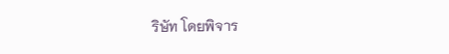ริษัท โดยพิจาร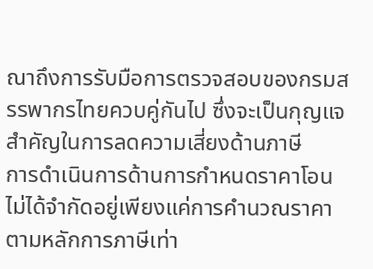ณาถึงการรับมือการตรวจสอบของกรมสรรพากรไทยควบคู่กันไป ซึ่งจะเป็นกุญแจสำคัญในการลดความเสี่ยงด้านภาษี
การดำเนินการด้านการกำหนดราคาโอนไม่ได้จำกัดอยู่เพียงแค่การคำนวณราคาตามหลักการภาษีเท่า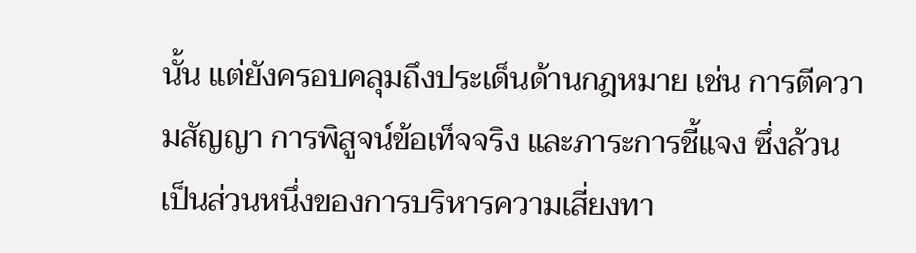นั้น แต่ยังครอบคลุมถึงประเด็นด้านกฎหมาย เช่น การตีความสัญญา การพิสูจน์ข้อเท็จจริง และภาระการชี้แจง ซึ่งล้วนเป็นส่วนหนึ่งของการบริหารความเสี่ยงทา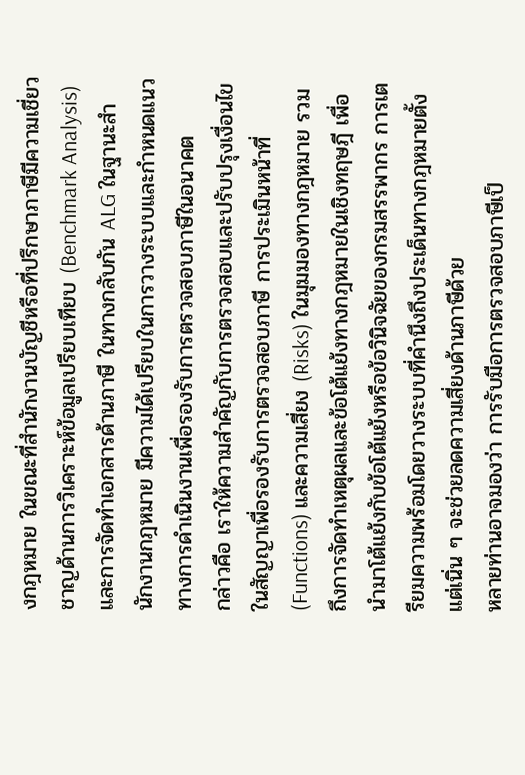งกฎหมาย ในขณะที่สำนักงานบัญชีหรือที่ปรึกษาภาษีมีความเชี่ยวชาญด้านการวิเคราะห์ข้อมูลเปรียบเทียบ (Benchmark Analysis) และการจัดทำเอกสารด้านภาษี ในทางกลับกัน ALG ในฐานะสำนักงานกฎหมาย มีความได้เปรียบในการวางระบบและกำหนดแนวทางการดำเนินงานเพื่อรองรับการตรวจสอบภาษีในอนาคต
กล่าวคือ เราให้ความสำคัญกับการตรวจสอบและปรับปรุงเงื่อนไขในสัญญาเพื่อรองรับการตรวจสอบภาษี การประเมินหน้าที่ (Functions) และความเสี่ยง (Risks) ในมุมมองทางกฎหมาย รวมถึงการจัดทำเหตุผลและข้อโต้แย้งทางกฎหมายในเชิงทฤษฎี เพื่อนำมาโต้แย้งกับข้อโต้แย้งหรือข้อวินิจฉัยของกรมสรรพากร การเตรียมความพร้อมโดยวางระบบที่คำนึงถึงประเด็นทางกฎหมายตั้งแต่เนิ่น ๆ จะช่วยลดความเสี่ยงด้านภาษีด้วย
หลายท่านอาจมองว่า การรับมือการตรวจสอบภาษีเป็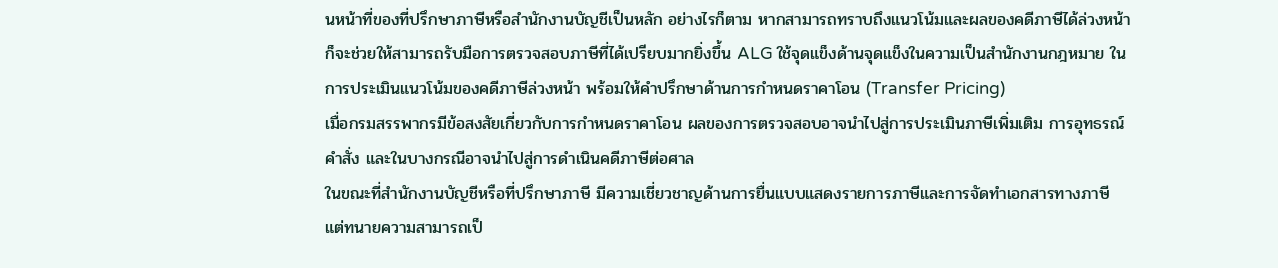นหน้าที่ของที่ปรึกษาภาษีหรือสำนักงานบัญชีเป็นหลัก อย่างไรก็ตาม หากสามารถทราบถึงแนวโน้มและผลของคดีภาษีได้ล่วงหน้า ก็จะช่วยให้สามารถรับมือการตรวจสอบภาษีที่ได้เปรียบมากยิ่งขึ้น ALG ใช้จุดแข็งด้านจุดแข็งในความเป็นสำนักงานกฎหมาย ในการประเมินแนวโน้มของคดีภาษีล่วงหน้า พร้อมให้คำปรึกษาด้านการกำหนดราคาโอน (Transfer Pricing)
เมื่อกรมสรรพากรมีข้อสงสัยเกี่ยวกับการกำหนดราคาโอน ผลของการตรวจสอบอาจนำไปสู่การประเมินภาษีเพิ่มเติม การอุทธรณ์คำสั่ง และในบางกรณีอาจนำไปสู่การดำเนินคดีภาษีต่อศาล
ในขณะที่สำนักงานบัญชีหรือที่ปรึกษาภาษี มีความเชี่ยวชาญด้านการยื่นแบบแสดงรายการภาษีและการจัดทำเอกสารทางภาษี แต่ทนายความสามารถเป็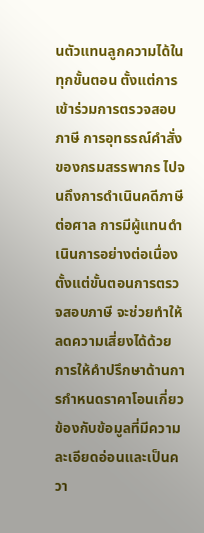นตัวแทนลูกความได้ในทุกขั้นตอน ตั้งแต่การเข้าร่วมการตรวจสอบภาษี การอุทธรณ์คำสั่งของกรมสรรพากร ไปจนถึงการดำเนินคดีภาษีต่อศาล การมีผู้แทนดำเนินการอย่างต่อเนื่องตั้งแต่ขั้นตอนการตรวจสอบภาษี จะช่วยทำให้ลดความเสี่ยงได้ด้วย
การให้คำปรึกษาด้านการกำหนดราคาโอนเกี่ยวข้องกับข้อมูลที่มีความละเอียดอ่อนและเป็นควา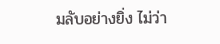มลับอย่างยิ่ง ไม่ว่า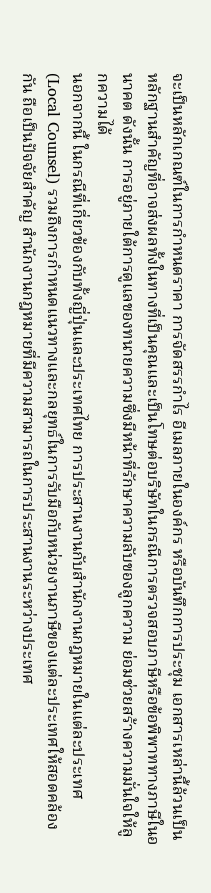จะเป็นหลักเกณฑ์ในการกำหนดราคา การจัดสรรกำไร อีเมลภายในองค์กร หรือบันทึกการประชุม เอกสารเหล่านี้ล้วนเป็นหลักฐานสำคัญที่อาจส่งผลทั้งในทางที่เป็นคุณและเป็นโทษต่อบริษัทในกรณีการตรวจสอบภาษีหรือข้อพิพาททางภาษีในอนาคต ดังนั้น การอยู่ภายใต้การดูแลของทนายความซึ่งมีหน้าที่รักษาความลับของลูกความ ย่อมช่วยสร้างความมั่นใจให้ลูกความได้
นอกจากนี้ ในกรณีที่เกี่ยวข้องกับทั้งญี่ปุ่นและประเทศไทย การประสานงานกับสำนักงานกฎหมายในแต่ละประเทศ (Local Counsel) รวมถึงการกำหนดแนวทางและกลยุทธ์ในการรับมือกับหน่วยงานภาษีของแต่ละประเทศให้สอดคล้องกัน ถือเป็นปัจจัยสำคัญ สำนักงานกฎหมายที่มีความสามารถในการประสานงานระหว่างประเทศ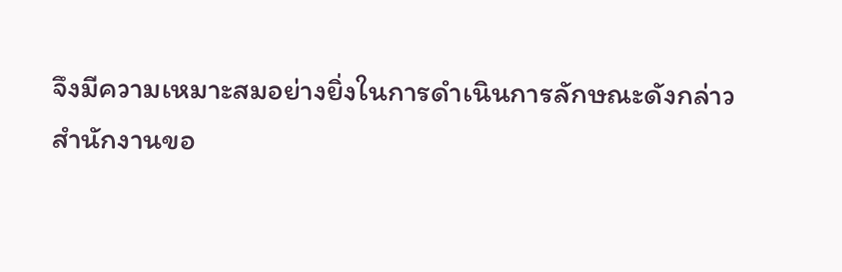จึงมีความเหมาะสมอย่างยิ่งในการดำเนินการลักษณะดังกล่าว
สำนักงานขอ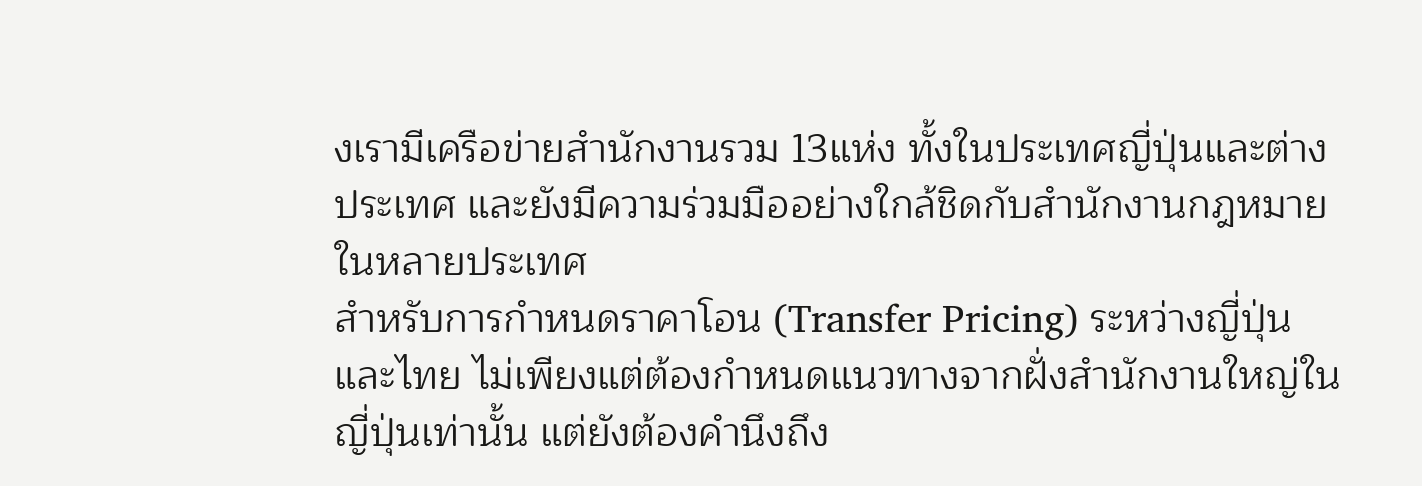งเรามีเครือข่ายสำนักงานรวม 13แห่ง ทั้งในประเทศญี่ปุ่นและต่างประเทศ และยังมีความร่วมมืออย่างใกล้ชิดกับสำนักงานกฎหมายในหลายประเทศ
สำหรับการกำหนดราคาโอน (Transfer Pricing) ระหว่างญี่ปุ่นและไทย ไม่เพียงแต่ต้องกำหนดแนวทางจากฝั่งสำนักงานใหญ่ในญี่ปุ่นเท่านั้น แต่ยังต้องคำนึงถึง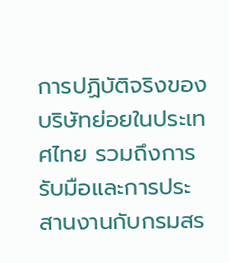การปฏิบัติจริงของบริษัทย่อยในประเทศไทย รวมถึงการรับมือและการประสานงานกับกรมสร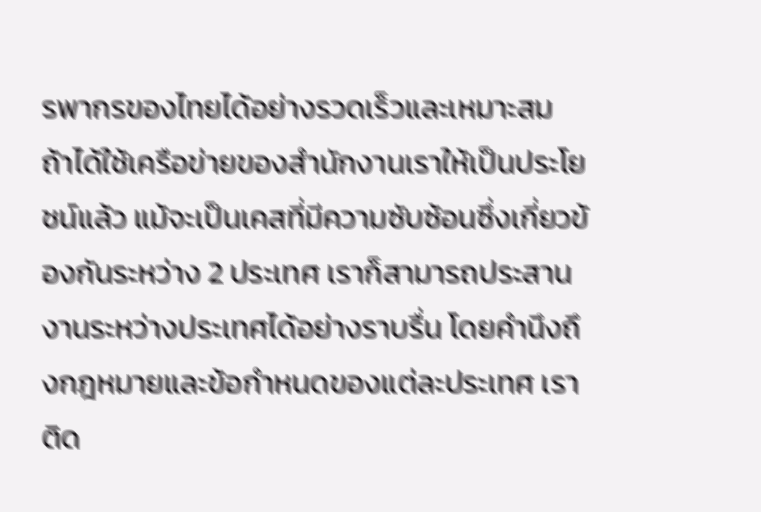รพากรของไทยได้อย่างรวดเร็วและเหมาะสม
ถ้าได้ใช้เครือข่ายของสำนักงานเราให้เป็นประโยชน์แล้ว แม้จะเป็นเคสที่มีความซับซ้อนซึ่งเกี่ยวข้องกันระหว่าง 2 ประเทศ เราก็สามารถประสานงานระหว่างประเทศได้อย่างราบรื่น โดยคำนึงถึงกฎหมายและข้อกำหนดของแต่ละประเทศ เราติด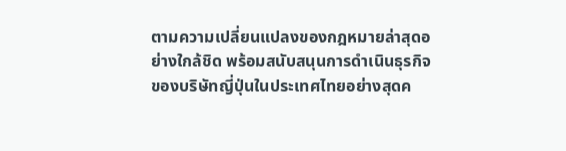ตามความเปลี่ยนแปลงของกฎหมายล่าสุดอย่างใกล้ชิด พร้อมสนับสนุนการดำเนินธุรกิจของบริษัทญี่ปุ่นในประเทศไทยอย่างสุดค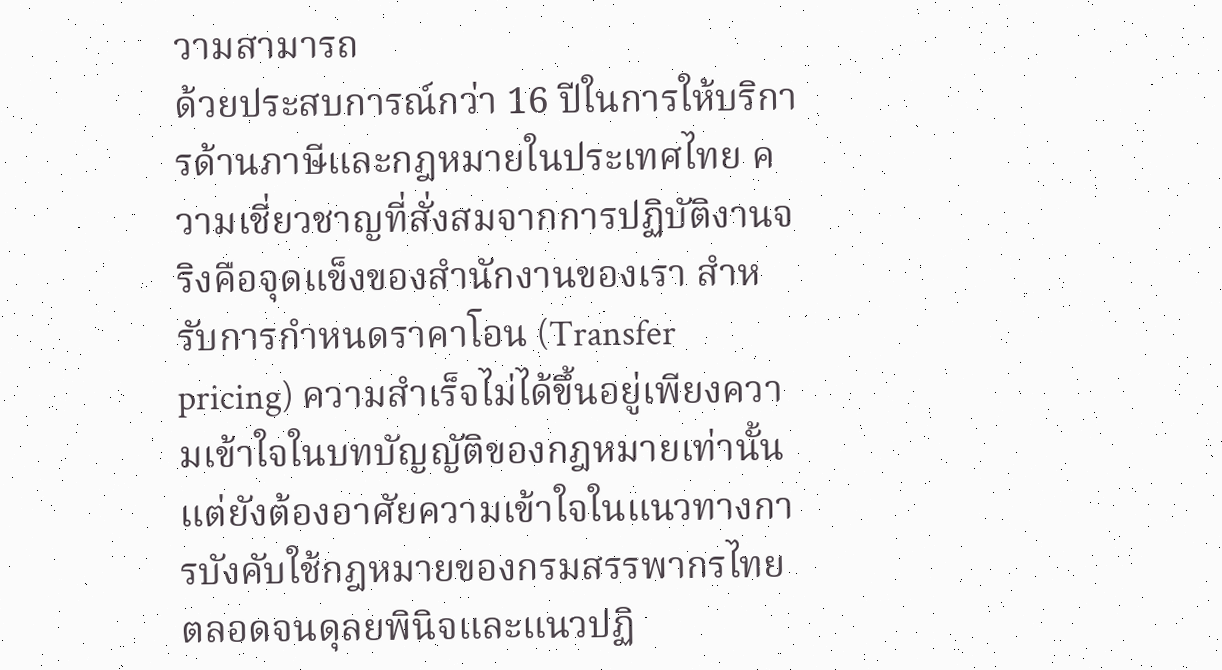วามสามารถ
ด้วยประสบการณ์กว่า 16 ปีในการให้บริการด้านภาษีและกฎหมายในประเทศไทย ความเชี่ยวชาญที่สั่งสมจากการปฏิบัติงานจริงคือจุดแข็งของสำนักงานของเรา สำหรับการกำหนดราคาโอน (Transfer pricing) ความสำเร็จไม่ได้ขึ้นอยู่เพียงความเข้าใจในบทบัญญัติของกฎหมายเท่านั้น แต่ยังต้องอาศัยความเข้าใจในแนวทางการบังคับใช้กฎหมายของกรมสรรพากรไทย ตลอดจนดุลยพินิจและแนวปฏิ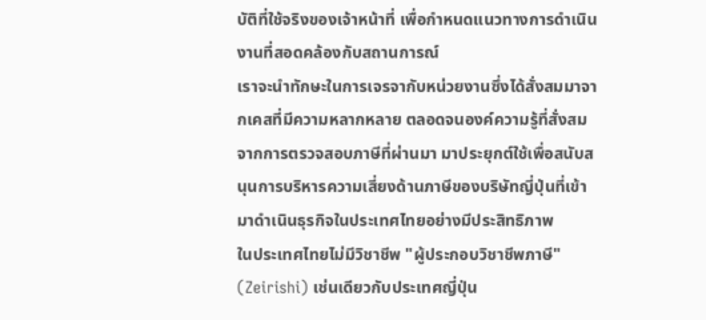บัติที่ใช้จริงของเจ้าหน้าที่ เพื่อกำหนดแนวทางการดำเนินงานที่สอดคล้องกับสถานการณ์
เราจะนำทักษะในการเจรจากับหน่วยงานซึ่งได้สั่งสมมาจากเคสที่มีความหลากหลาย ตลอดจนองค์ความรู้ที่สั่งสมจากการตรวจสอบภาษีที่ผ่านมา มาประยุกต์ใช้เพื่อสนับสนุนการบริหารความเสี่ยงด้านภาษีของบริษัทญี่ปุ่นที่เข้ามาดำเนินธุรกิจในประเทศไทยอย่างมีประสิทธิภาพ
ในประเทศไทยไม่มีวิชาชีพ "ผู้ประกอบวิชาชีพภาษี" (Zeirishi) เช่นเดียวกับประเทศญี่ปุ่น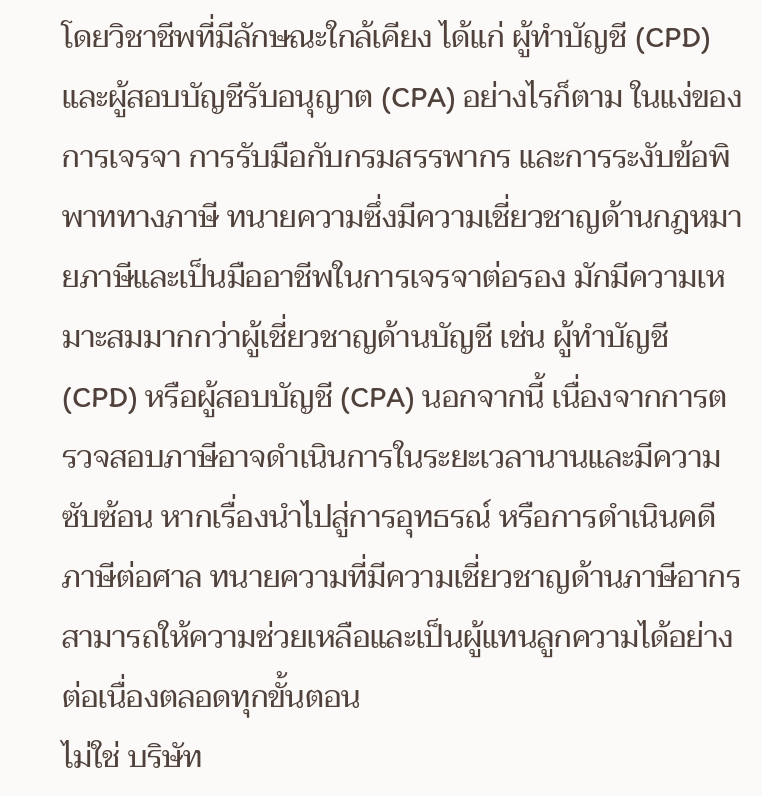โดยวิชาชีพที่มีลักษณะใกล้เคียง ได้แก่ ผู้ทำบัญชี (CPD) และผู้สอบบัญชีรับอนุญาต (CPA) อย่างไรก็ตาม ในแง่ของการเจรจา การรับมือกับกรมสรรพากร และการระงับข้อพิพาททางภาษี ทนายความซึ่งมีความเชี่ยวชาญด้านกฎหมายภาษีและเป็นมืออาชีพในการเจรจาต่อรอง มักมีความเหมาะสมมากกว่าผู้เชี่ยวชาญด้านบัญชี เช่น ผู้ทำบัญชี (CPD) หรือผู้สอบบัญชี (CPA) นอกจากนี้ เนื่องจากการตรวจสอบภาษีอาจดำเนินการในระยะเวลานานและมีความซับซ้อน หากเรื่องนำไปสู่การอุทธรณ์ หรือการดำเนินคดีภาษีต่อศาล ทนายความที่มีความเชี่ยวชาญด้านภาษีอากร สามารถให้ความช่วยเหลือและเป็นผู้แทนลูกความได้อย่างต่อเนื่องตลอดทุกขั้นตอน
ไม่ใช่ บริษัท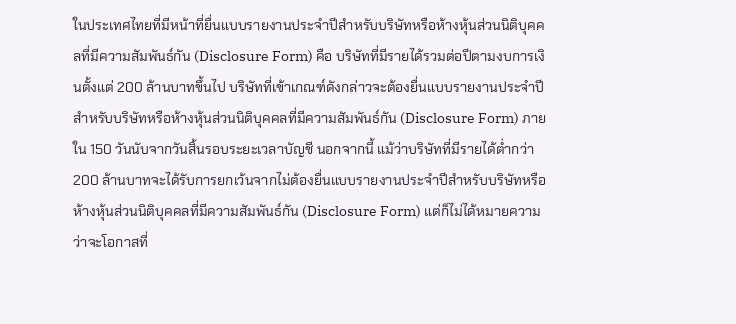ในประเทศไทยที่มีหน้าที่ยื่นแบบรายงานประจำปีสำหรับบริษัทหรือห้างหุ้นส่วนนิติบุคคลที่มีความสัมพันธ์กัน (Disclosure Form) คือ บริษัทที่มีรายได้รวมต่อปีตามงบการเงินตั้งแต่ 200 ล้านบาทขึ้นไป บริษัทที่เข้าเกณฑ์ดังกล่าวจะต้องยื่นแบบรายงานประจำปีสำหรับบริษัทหรือห้างหุ้นส่วนนิติบุคคลที่มีความสัมพันธ์กัน (Disclosure Form) ภายใน 150 วันนับจากวันสิ้นรอบระยะเวลาบัญชี นอกจากนี้ แม้ว่าบริษัทที่มีรายได้ต่ำกว่า 200 ล้านบาทจะได้รับการยกเว้นจากไม่ต้องยื่นแบบรายงานประจำปีสำหรับบริษัทหรือห้างหุ้นส่วนนิติบุคคลที่มีความสัมพันธ์กัน (Disclosure Form) แต่ก็ไม่ได้หมายความว่าจะโอกาสที่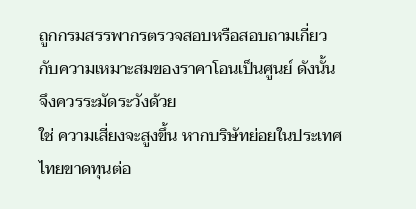ถูกกรมสรรพากรตรวจสอบหรือสอบถามเกี่ยวกับความเหมาะสมของราคาโอนเป็นศูนย์ ดังนั้น จึงควรระมัดระวังด้วย
ใช่ ความเสี่ยงจะสูงขึ้น หากบริษัทย่อยในประเทศไทยขาดทุนต่อ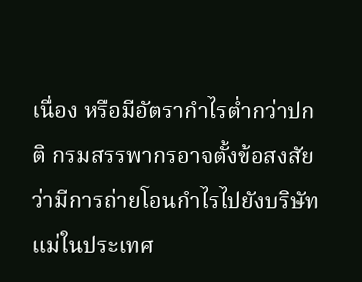เนื่อง หรือมีอัตรากำไรต่ำกว่าปกติ กรมสรรพากรอาจตั้งข้อสงสัยว่ามีการถ่ายโอนกำไรไปยังบริษัทแม่ในประเทศ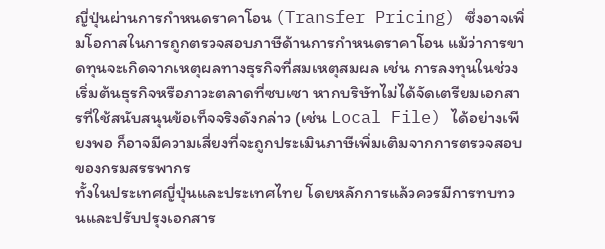ญี่ปุ่นผ่านการกำหนดราคาโอน (Transfer Pricing) ซึ่งอาจเพิ่มโอกาสในการถูกตรวจสอบภาษีด้านการกำหนดราคาโอน แม้ว่าการขาดทุนจะเกิดจากเหตุผลทางธุรกิจที่สมเหตุสมผล เช่น การลงทุนในช่วงเริ่มต้นธุรกิจหรือภาวะตลาดที่ซบเซา หากบริษัทไม่ได้จัดเตรียมเอกสารที่ใช้สนับสนุนข้อเท็จจริงดังกล่าว (เช่น Local File) ได้อย่างเพียงพอ ก็อาจมีความเสี่ยงที่จะถูกประเมินภาษีเพิ่มเติมจากการตรวจสอบของกรมสรรพากร
ทั้งในประเทศญี่ปุ่นและประเทศไทย โดยหลักการแล้วควรมีการทบทวนและปรับปรุงเอกสาร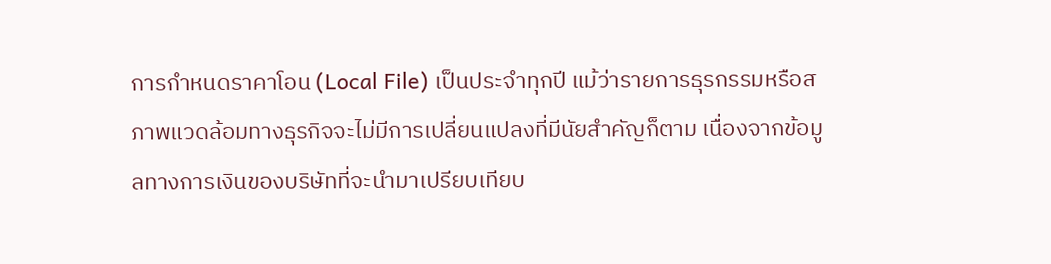การกำหนดราคาโอน (Local File) เป็นประจำทุกปี แม้ว่ารายการธุรกรรมหรือสภาพแวดล้อมทางธุรกิจจะไม่มีการเปลี่ยนแปลงที่มีนัยสำคัญก็ตาม เนื่องจากข้อมูลทางการเงินของบริษัทที่จะนำมาเปรียบเทียบ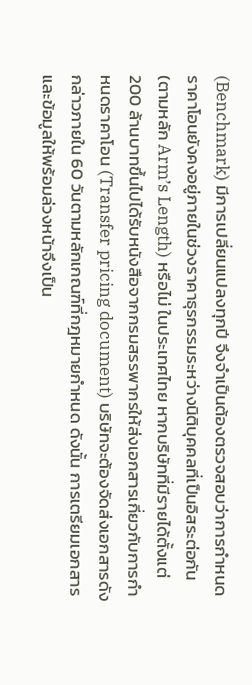(Benchmark) มีการเปลี่ยนแปลงทุกปี จึงจำเป็นต้องตรวจสอบว่าการกำหนดราคาโอนยังคงอยู่ภายในช่วงราคาธุรกรรมระหว่างนิติบุคคลที่เป็นอิสระต่อกัน (ตามหลัก Arm’s Length) หรือไม่ ในประเทศไทย หากบริษัทที่มีรายได้ตั้งแต่ 200 ล้านบาทขึ้นไปได้รับหนังสือจากกรมสรรพากรให้ส่งเอกสารเกี่ยวกับการกำหนดราคาโอน (Transfer pricing document) บริษัทจะต้องจัดส่งเอกสารดังกล่าวภายใน 60 วันตามหลักเกณฑ์ที่กฎหมายกำหนด ดังนั้น การเตรียมเอกสารและข้อมูลให้พร้อมล่วงหน้าจึงเป็น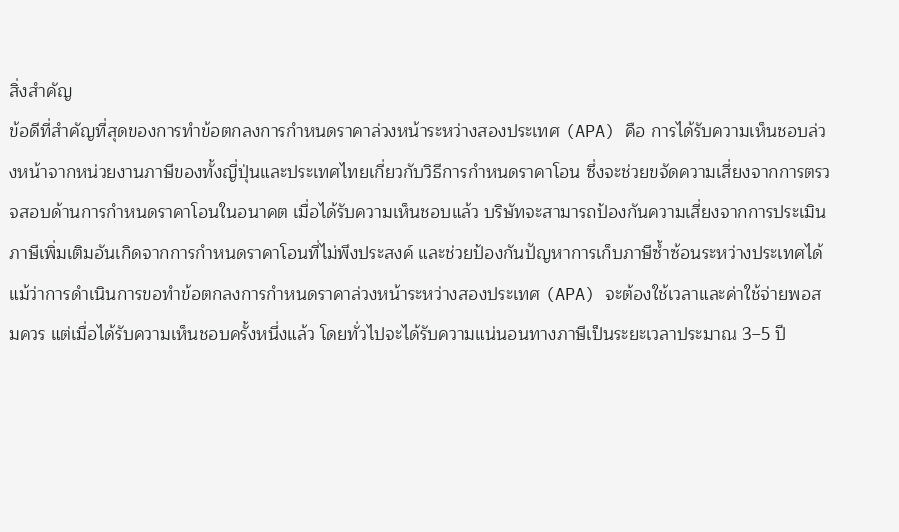สิ่งสำคัญ
ข้อดีที่สำคัญที่สุดของการทำข้อตกลงการกำหนดราคาล่วงหน้าระหว่างสองประเทศ (APA) คือ การได้รับความเห็นชอบล่วงหน้าจากหน่วยงานภาษีของทั้งญี่ปุ่นและประเทศไทยเกี่ยวกับวิธีการกำหนดราคาโอน ซึ่งจะช่วยขจัดความเสี่ยงจากการตรวจสอบด้านการกำหนดราคาโอนในอนาคต เมื่อได้รับความเห็นชอบแล้ว บริษัทจะสามารถป้องกันความเสี่ยงจากการประเมินภาษีเพิ่มเติมอันเกิดจากการกำหนดราคาโอนที่ไม่พึงประสงค์ และช่วยป้องกันปัญหาการเก็บภาษีซ้ำซ้อนระหว่างประเทศได้
แม้ว่าการดำเนินการขอทำข้อตกลงการกำหนดราคาล่วงหน้าระหว่างสองประเทศ (APA) จะต้องใช้เวลาและค่าใช้จ่ายพอสมควร แต่เมื่อได้รับความเห็นชอบครั้งหนึ่งแล้ว โดยทั่วไปจะได้รับความแน่นอนทางภาษีเป็นระยะเวลาประมาณ 3–5 ปี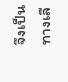จึงเป็นทางเลื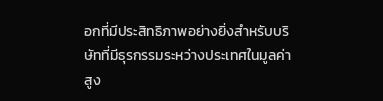อกที่มีประสิทธิภาพอย่างยิ่งสำหรับบริษัทที่มีธุรกรรมระหว่างประเทศในมูลค่าสูง